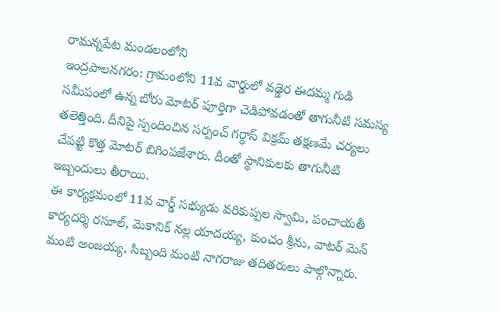రామన్నపేట మండలంలోని
ఇంద్రపాలనగరం: గ్రామంలోని 11వ వార్డులో వడ్డెర ఈదమ్మ గుడి సమీపంలో ఉన్న బోరు మోటర్ పూర్తిగా చెడిపోవడంతో తాగునీటి సమస్య తలెత్తింది. దీనిపై స్పందించిన సర్పంచ్ గర్ధాస్ విక్రమ్ తక్షణమే చర్యలు చేపట్టి కొత్త మోటర్ బిగింపజేశారు. దీంతో స్థానికులకు తాగునీటి ఇబ్బందులు తీరాయి.
ఈ కార్యక్రమంలో 11వ వార్డ్ సభ్యుడు వరికుప్పల స్వామి, పంచాయతీ కార్యదర్శి రసూల్, మెకానిక్ నల్ల యాదయ్య, కుంచం శ్రీను, వాటర్ మెన్ మంటి అంజయ్య, సిబ్బంది మంటి నాగరాజు తదితరులు పాల్గొన్నారు.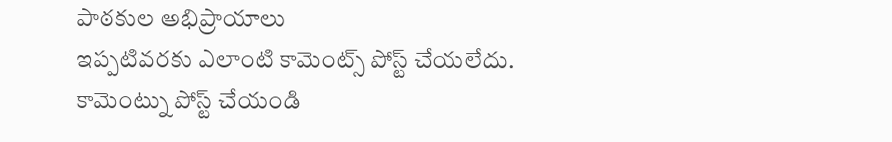పాఠకుల అభిప్రాయాలు
ఇప్పటివరకు ఎలాంటి కామెంట్స్ పోస్ట్ చేయలేదు.
కామెంట్ను పోస్ట్ చేయండి